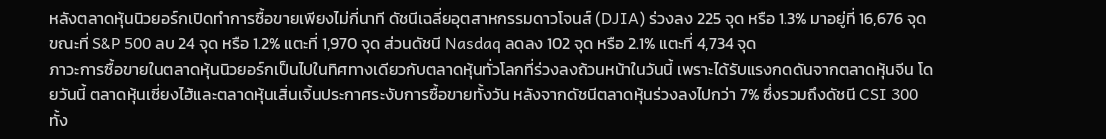หลังตลาดหุ้นนิวยอร์กเปิดทำการซื้อขายเพียงไม่กี่นาที ดัชนีเฉลี่ยอุตสาหกรรมดาวโจนส์ (DJIA) ร่วงลง 225 จุด หรือ 1.3% มาอยู่ที่ 16,676 จุด ขณะที่ S&P 500 ลบ 24 จุด หรือ 1.2% แตะที่ 1,970 จุด ส่วนดัชนี Nasdaq ลดลง 102 จุด หรือ 2.1% แตะที่ 4,734 จุด
ภาวะการซื้อขายในตลาดหุ้นนิวยอร์กเป็นไปในทิศทางเดียวกับตลาดหุ้นทั่วโลกที่ร่วงลงถ้วนหน้าในวันนี้ เพราะได้รับแรงกดดันจากตลาดหุ้นจีน โดยวันนี้ ตลาดหุ้นเซี่ยงไฮ้และตลาดหุ้นเสิ่นเจิ้นประกาศระงับการซื้อขายทั้งวัน หลังจากดัชนีตลาดหุ้นร่วงลงไปกว่า 7% ซึ่งรวมถึงดัชนี CSI 300 ทั้ง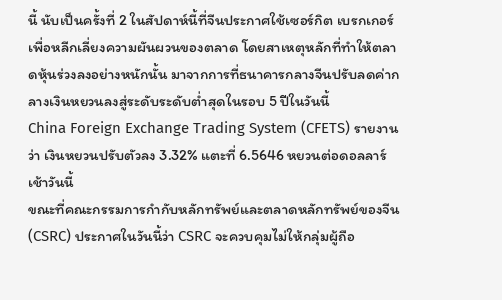นี้ นับเป็นครั้งที่ 2 ในสัปดาห์นี้ที่จีนประกาศใช้เซอร์กิต เบรกเกอร์เพื่อหลีกเลี่ยงความผันผวนของตลาด โดยสาเหตุหลักที่ทำให้ตลาดหุ้นร่วงลงอย่างหนักนั้น มาจากการที่ธนาคารกลางจีนปรับลดค่ากลางเงินหยวนลงสู่ระดับระดับต่ำสุดในรอบ 5 ปีในวันนี้
China Foreign Exchange Trading System (CFETS) รายงานว่า เงินหยวนปรับตัวลง 3.32% แตะที่ 6.5646 หยวนต่อดอลลาร์เช้าวันนี้
ขณะที่คณะกรรมการกำกับหลักทรัพย์และตลาดหลักทรัพย์ของจีน (CSRC) ประกาศในวันนี้ว่า CSRC จะควบคุมไม่ให้กลุ่มผู้ถือ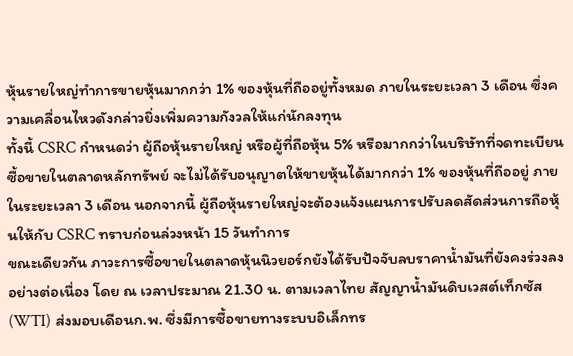หุ้นรายใหญ่ทำการขายหุ้นมากกว่า 1% ของหุ้นที่ถืออยู่ทั้งหมด ภายในระยะเวลา 3 เดือน ซึ่งความเคลื่อนไหวดังกล่าวยิ่งเพิ่มความกังวลให้แก่นักลงทุน
ทั้งนี้ CSRC กำหนดว่า ผู้ถือหุ้นรายใหญ่ หรือผู้ที่ถือหุ้น 5% หรือมากกว่าในบริษัทที่จดทะเบียนซื้อขายในตลาดหลักทรัพย์ จะไม่ได้รับอนุญาตให้ขายหุ้นได้มากกว่า 1% ของหุ้นที่ถืออยู่ ภายในระยะเวลา 3 เดือน นอกจากนี้ ผู้ถือหุ้นรายใหญ่จะต้องแจ้งแผนการปรับลดสัดส่วนการถือหุ้นให้กับ CSRC ทราบก่อนล่วงหน้า 15 วันทำการ
ขณะเดียวกัน ภาวะการซื้อขายในตลาดหุ้นนิวยอร์กยังได้รับปัจจับลบราคาน้ำมันที่ยังคงร่วงลงอย่างต่อเนื่อง โดย ณ เวลาประมาณ 21.30 น. ตามเวลาไทย สัญญาน้ำมันดิบเวสต์เท็กซัส (WTI) ส่งมอบเดือนก.พ. ซึ่งมีการซื้อขายทางระบบอิเล็กทร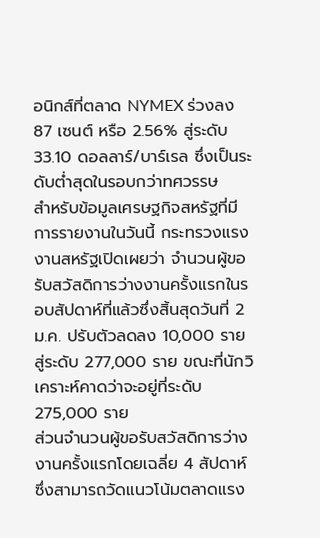อนิกส์ที่ตลาด NYMEX ร่วงลง 87 เซนต์ หรือ 2.56% สู่ระดับ 33.10 ดอลลาร์/บาร์เรล ซึ่งเป็นระดับต่ำสุดในรอบกว่าทศวรรษ
สำหรับข้อมูลเศรษฐกิจสหรัฐที่มีการรายงานในวันนี้ กระทรวงแรงงานสหรัฐเปิดเผยว่า จำนวนผู้ขอรับสวัสดิการว่างงานครั้งแรกในรอบสัปดาห์ที่แล้วซึ่งสิ้นสุดวันที่ 2 ม.ค. ปรับตัวลดลง 10,000 ราย สู่ระดับ 277,000 ราย ขณะที่นักวิเคราะห์คาดว่าจะอยู่ที่ระดับ 275,000 ราย
ส่วนจำนวนผู้ขอรับสวัสดิการว่างงานครั้งแรกโดยเฉลี่ย 4 สัปดาห์ ซึ่งสามารถวัดแนวโน้มตลาดแรง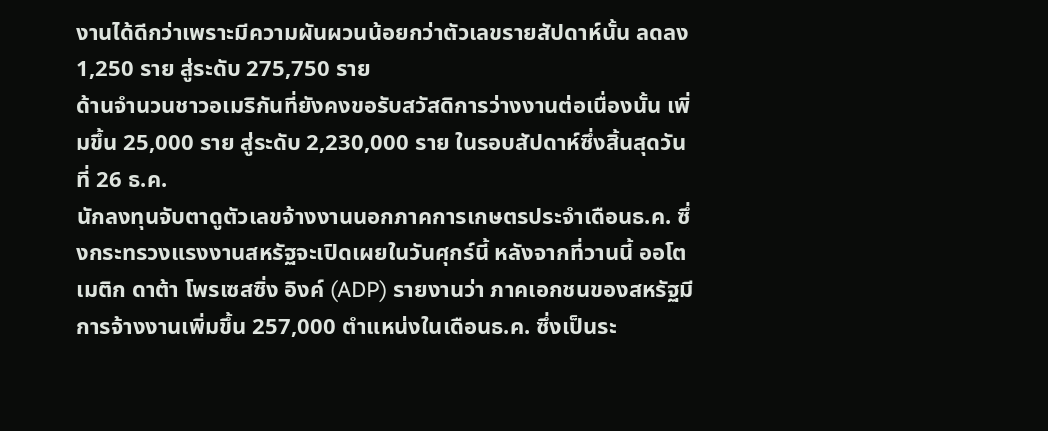งานได้ดีกว่าเพราะมีความผันผวนน้อยกว่าตัวเลขรายสัปดาห์นั้น ลดลง 1,250 ราย สู่ระดับ 275,750 ราย
ด้านจำนวนชาวอเมริกันที่ยังคงขอรับสวัสดิการว่างงานต่อเนื่องนั้น เพิ่มขึ้น 25,000 ราย สู่ระดับ 2,230,000 ราย ในรอบสัปดาห์ซึ่งสิ้นสุดวันที่ 26 ธ.ค.
นักลงทุนจับตาดูตัวเลขจ้างงานนอกภาคการเกษตรประจำเดือนธ.ค. ซึ่งกระทรวงแรงงานสหรัฐจะเปิดเผยในวันศุกร์นี้ หลังจากที่วานนี้ ออโตเมติก ดาต้า โพรเซสซิ่ง อิงค์ (ADP) รายงานว่า ภาคเอกชนของสหรัฐมีการจ้างงานเพิ่มขึ้น 257,000 ตำแหน่งในเดือนธ.ค. ซึ่งเป็นระ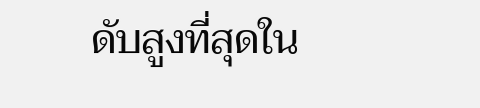ดับสูงที่สุดใน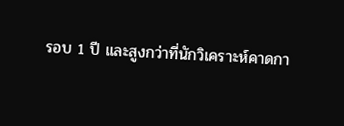รอบ 1 ปี และสูงกว่าที่นักวิเคราะห์คาดกา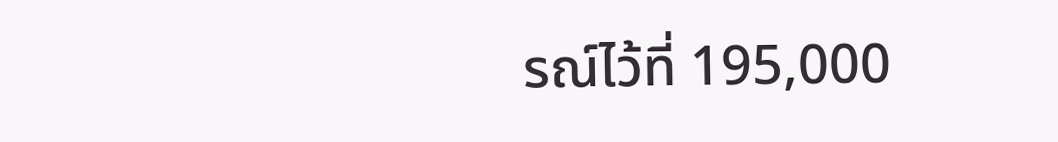รณ์ไว้ที่ 195,000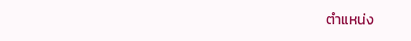ตำแหน่ง